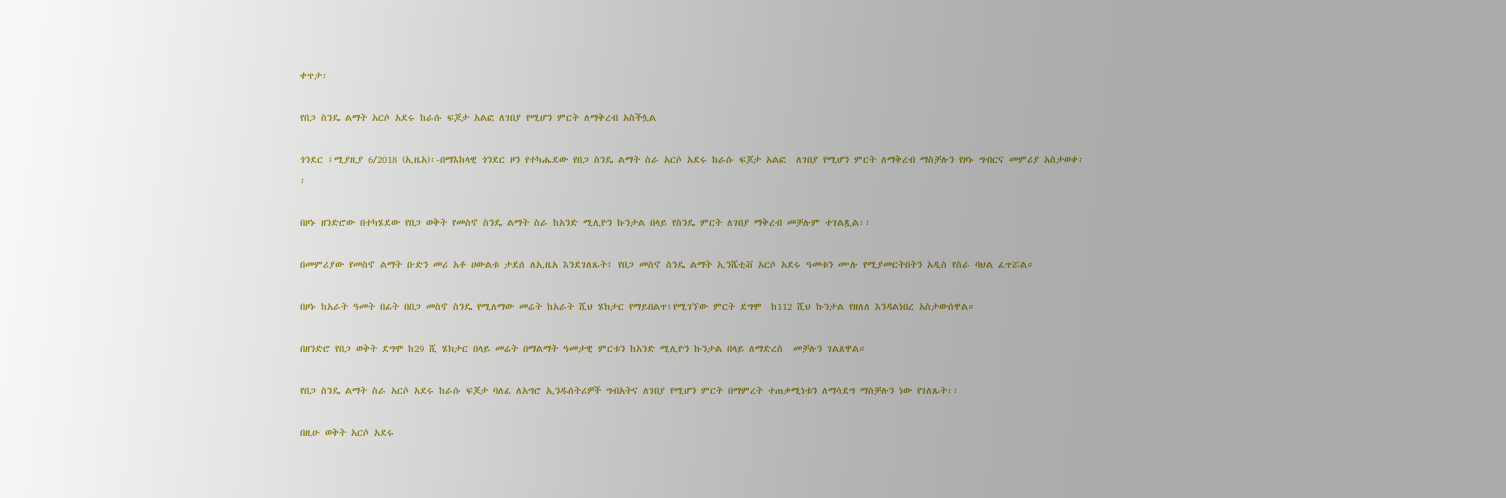ቀጥታ፡

የበጋ ስንዴ ልማት አርሶ አደሩ ከራሱ ፍጆታ አልፎ ለገበያ የሚሆን ምርት ለማቅረብ አስችሏል

ጎንደር ፤ሚያዚያ 6/2018 (ኢዜአ)፡-በማእከላዊ ጎንደር ዞን የተካሔደው የበጋ ስንዴ ልማት ስራ አርሶ አደሩ ከራሱ ፍጆታ አልፎ  ለገበያ የሚሆን ምርት ለማቅረብ ማስቻሉን የዞኑ ግብርና መምሪያ አስታወቀ፡፡

በዞኑ ዘንድሮው በተካሄደው የበጋ ወቅት የመስኖ ስንዴ ልማት ስራ ከአንድ ሚሊዮን ኩንታል በላይ የስንዴ ምርት ለገበያ ማቅረብ መቻሉም ተገልጿል፡፡

በመምሪያው የመስኖ ልማት ቡድን መሪ አቶ ሀውልቱ ታደሰ ለኢዜአ እንደገለጹት፤ የበጋ መስኖ ስንዴ ልማት ኢንሼቲቭ አርሶ አደሩ ዓመቱን ሙሉ የሚያመርትበትን አዲስ የስራ ባህል ፈጥሯል።

በዞኑ ከአራት ዓመት በፊት በበጋ መስኖ ስንዴ የሚለማው መሬት ከአራት ሺህ ሄክታር የማይበልጥ፤የሚገኘው ምርት ደግሞ  ከ112 ሺህ ኩንታል የዘለለ እንዳልነበረ አስታውሰዋል።

በዘንድሮ የበጋ ወቅት ደግሞ ከ29 ሺ ሄክታር በላይ መሬት በማልማት ዓመታዊ ምርቱን ከአንድ ሚሊዮን ኩንታል በላይ ለማድረስ  መቻሉን ገልጸዋል።

የበጋ ስንዴ ልማት ስራ አርሶ አደሩ ከራሱ ፍጆታ ባለፈ ለአግሮ ኢንዱሰትሪዎች ግብአትና ለገበያ የሚሆን ምርት በማምረት ተጠቃሚነቱን ለማሳደግ ማስቻሉን ነው የገለጹት፡፡

በዚሁ ወቅት አርሶ አደሩ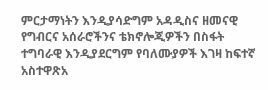ምርታማነትን እንዲያሳድግም አዳዲስና ዘመናዊ የግብርና አሰራሮችንና ቴክኖሎጂዎችን በስፋት ተግባራዊ እንዲያደርግም የባለሙያዎች እገዛ ከፍተኛ አስተዋጽአ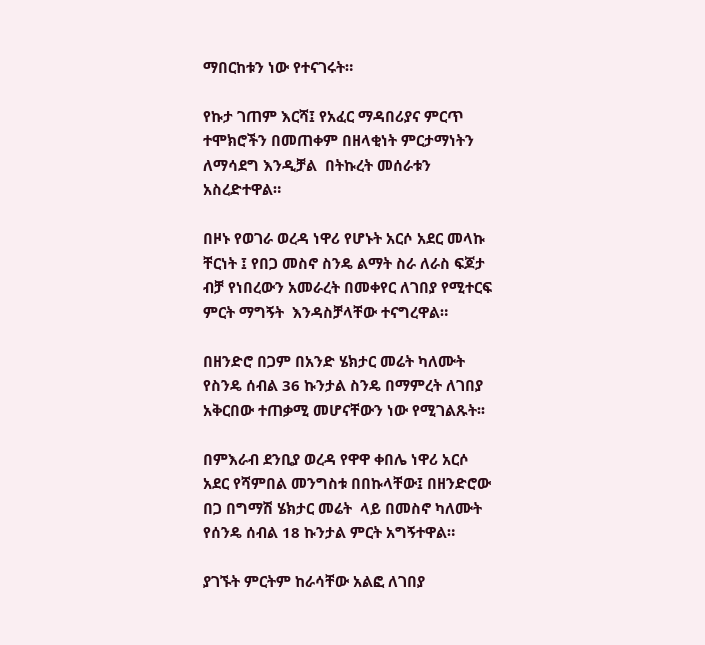ማበርከቱን ነው የተናገሩት።

የኩታ ገጠም እርሻ፤ የአፈር ማዳበሪያና ምርጥ ተሞክሮችን በመጠቀም በዘላቂነት ምርታማነትን ለማሳደግ እንዲቻል  በትኩረት መሰራቱን አስረድተዋል።

በዞኑ የወገራ ወረዳ ነዋሪ የሆኑት አርሶ አደር መላኩ ቸርነት ፤ የበጋ መስኖ ስንዴ ልማት ስራ ለራስ ፍጆታ ብቻ የነበረውን አመራረት በመቀየር ለገበያ የሚተርፍ ምርት ማግኝት  እንዳስቻላቸው ተናግረዋል።

በዘንድሮ በጋም በአንድ ሄክታር መሬት ካለሙት የስንዴ ሰብል 36 ኩንታል ስንዴ በማምረት ለገበያ አቅርበው ተጠቃሚ መሆናቸውን ነው የሚገልጹት፡፡

በምእራብ ደንቢያ ወረዳ የዋዋ ቀበሌ ነዋሪ አርሶ አደር የሻምበል መንግስቱ በበኩላቸው፤ በዘንድሮው በጋ በግማሽ ሄክታር መሬት  ላይ በመስኖ ካለሙት የሰንዴ ሰብል 18 ኩንታል ምርት አግኝተዋል።

ያገኙት ምርትም ከራሳቸው አልፎ ለገበያ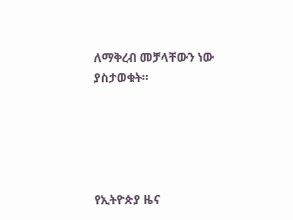ለማቅረብ መቻላቸውን ነው ያስታወቁት።





የኢትዮጵያ ዜና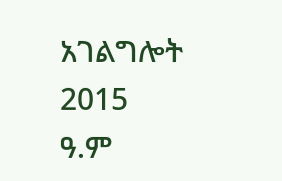አገልግሎት
2015
ዓ.ም